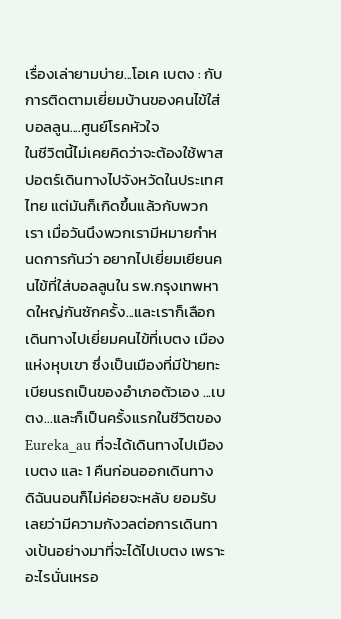เรื่องเล่ายามบ่าย...โอเค เบตง : กับการติดตามเยี่ยมบ้านของคนไข้ใส่บอลลูน....ศูนย์โรคหัวใจ
ในชีวิตนี้ไม่เคยคิดว่าจะต้องใช้พาสปอตร์เดินทางไปจังหวัดในประเทศไทย แต่มันก็เกิดขึ้นแล้วกับพวกเรา เมื่อวันนึงพวกเรามีหมายกำหนดการกันว่า อยากไปเยี่ยมเยียนคนไข้ที่ใส่บอลลูนใน รพ.กรุงเทพหาดใหญ่กันซักครั้ง...และเราก็เลือกเดินทางไปเยี่ยมคนไข้ที่เบตง เมืองแห่งหุบเขา ซึ่งเป็นเมืองที่มีป้ายทะเบียนรถเป็นของอำเภอตัวเอง ...เบตง...และก็เป็นครั้งแรกในชีวิตของ Eureka_au ที่จะได้เดินทางไปเมืองเบตง และ 1 คืนก่อนออกเดินทาง ดิฉันนอนก็ไม่ค่อยจะหลับ ยอมรับเลยว่ามีความกังวลต่อการเดินทางเป้นอย่างมาที่จะได้ไปเบตง เพราะอะไรนั่นเหรอ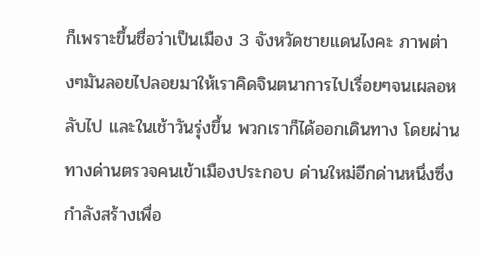ก็เพราะขึ้นชื่อว่าเป็นเมือง 3 จังหวัดชายแดนไงคะ ภาพต่างๆมันลอยไปลอยมาให้เราคิดจินตนาการไปเรื่อยๆจนเผลอหลับไป และในเช้าวันรุ่งขึ้น พวกเราก็ได้ออกเดินทาง โดยผ่านทางด่านตรวจคนเข้าเมืองประกอบ ด่านใหม่อีกด่านหนึ่งซึ่งกำลังสร้างเพื่อ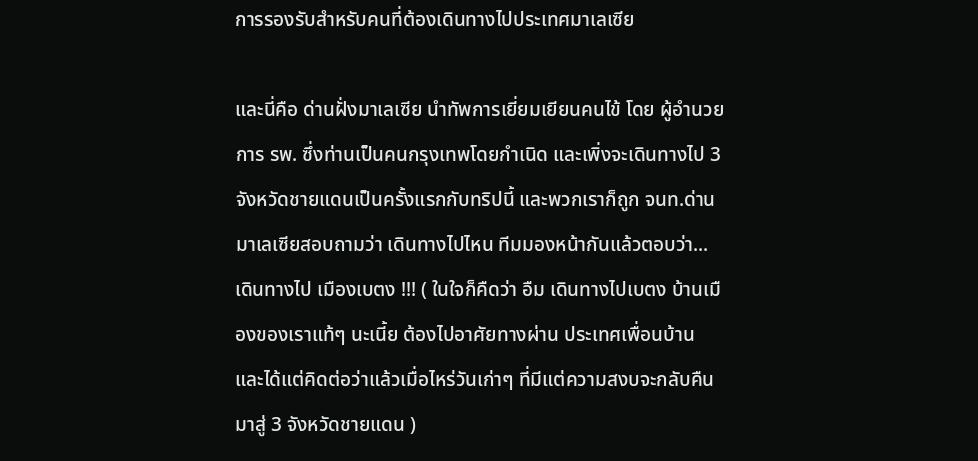การรองรับสำหรับคนที่ต้องเดินทางไปประเทศมาเลเซีย

และนี่คือ ด่านฝั่งมาเลเซีย นำทัพการเยี่ยมเยียนคนไข้ โดย ผู้อำนวยการ รพ. ซึ่งท่านเป็นคนกรุงเทพโดยกำเนิด และเพิ่งจะเดินทางไป 3 จังหวัดชายแดนเป็นครั้งแรกกับทริปนี้ และพวกเราก็ถูก จนท.ด่านมาเลเซียสอบถามว่า เดินทางไปไหน ทีมมองหน้ากันแล้วตอบว่า...เดินทางไป เมืองเบตง !!! ( ในใจก็คืดว่า อืม เดินทางไปเบตง บ้านเมืองของเราแท้ๆ นะเนี้ย ต้องไปอาศัยทางผ่าน ประเทศเพื่อนบ้าน และได้แต่คิดต่อว่าแล้วเมื่อไหร่วันเก่าๆ ที่มีแต่ความสงบจะกลับคืนมาสู่ 3 จังหวัดชายแดน )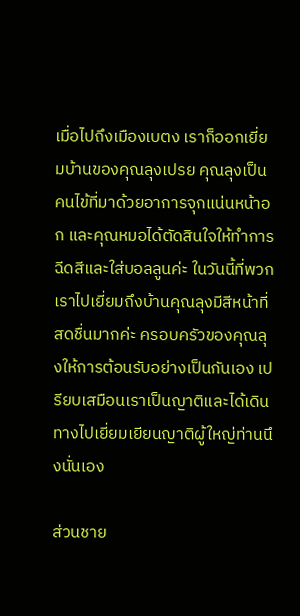เมื่อไปถึงเมืองเบตง เราก็ออกเยี่ยมบ้านของคุณลุงเปรย คุณลุงเป็นคนไข้ที่มาด้วยอาการจุกแน่นหน้าอก และคุณหมอได้ตัดสินใจให้ทำการฉีดสีและใส่บอลลูนค่ะ ในวันนี้ที่พวกเราไปเยี่ยมถึงบ้านคุณลุงมีสีหน้าที่สดชื่นมากค่ะ ครอบครัวของคุณลุงให้การต้อนรับอย่างเป็นกันเอง เปรียบเสมือนเราเป็นญาติและได้เดินทางไปเยี่ยมเยียนญาติผู้ใหญ่ท่านนึงนั่นเอง

ส่วนชาย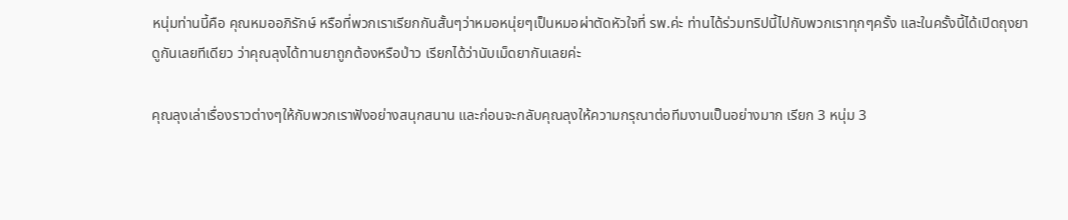หนุ่มท่านนี้คือ คุณหมออภิรักษ์ หรือที่พวกเราเรียกกันสั้นๆว่าหมอหนุ่ยๆเป็นหมอผ่าตัดหัวใจที่ รพ.ค่ะ ท่านได้ร่วมทริปนี้ไปกับพวกเราทุกๆครั้ง และในครั้งนี้ได้เปิดถุงยาดูกันเลยทีเดียว ว่าคุณลุงได้ทานยาถูกต้องหรือป่าว เรียกได้ว่านับเม็ดยากันเลยค่ะ

คุณลุงเล่าเรื่องราวต่างๆให้กับพวกเราฟังอย่างสนุกสนาน และก่อนจะกลับคุณลุงให้ความกรุณาต่อทีมงานเป็นอย่างมาก เรียก 3 หนุ่ม 3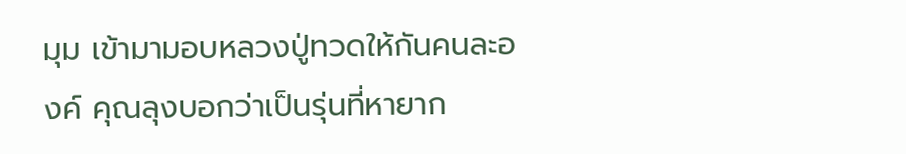มุม เข้ามามอบหลวงปู่ทวดให้กันคนละองค์ คุณลุงบอกว่าเป็นรุ่นที่หายาก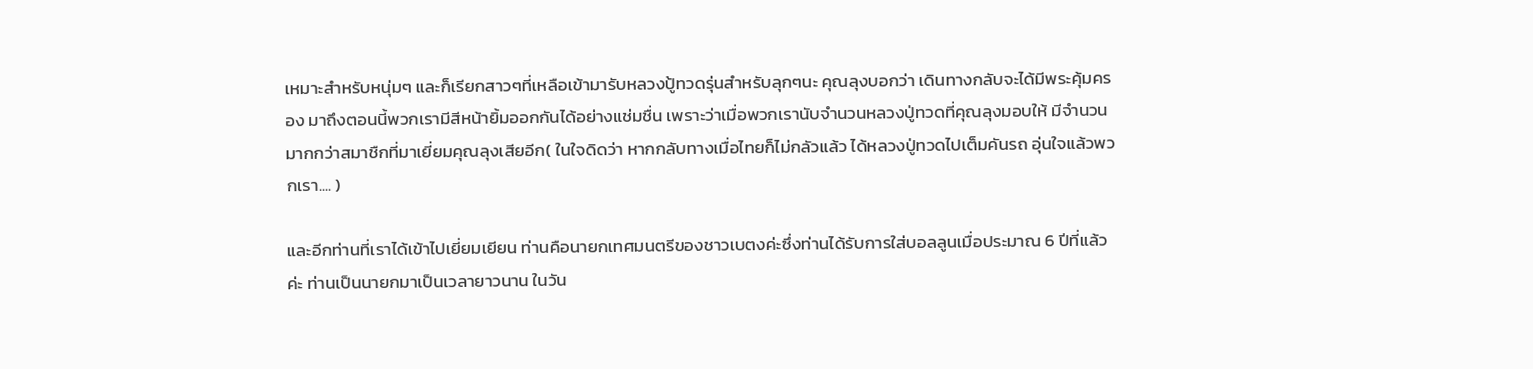เหมาะสำหรับหนุ่มๆ และก็เรียกสาวๆที่เหลือเข้ามารับหลวงปู้ทวดรุ่นสำหรับลุกๆนะ คุณลุงบอกว่า เดินทางกลับจะได้มีพระคุ้มครอง มาถึงตอนนี้พวกเรามีสีหน้ายิ้มออกกันได้อย่างแช่มชื่น เพราะว่าเมื่อพวกเรานับจำนวนหลวงปู่ทวดที่คุณลุงมอบให้ มีจำนวนมากกว่าสมาชืกที่มาเยี่ยมคุณลุงเสียอีก( ในใจดิดว่า หากกลับทางเมื่อไทยก็ไม่กลัวแล้ว ได้หลวงปู่ทวดไปเต็มคันรถ อุ่นใจแล้วพวกเรา.... )

และอีกท่านที่เราได้เข้าไปเยี่ยมเยียน ท่านคือนายกเทศมนตรีของชาวเบตงค่ะซึ่งท่านได้รับการใส่บอลลูนเมื่อประมาณ 6 ปีที่แล้วค่ะ ท่านเป็นนายกมาเป็นเวลายาวนาน ในวัน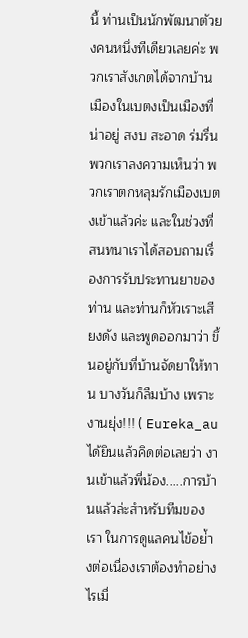นี้ ท่านเป็นนักพัฒนาตัวยงคนหนึ่งทีเดียวเลยค่ะ พวกเราสังเกตได้จากบ้านเมืองในเบตงเป็นเมืองที่น่าอยู่ สงบ สะอาด ร่มรื่น พวกเราลงความเห็นว่า พวกเราตกหลุมรักเมืองเบตงเข้าแล้วค่ะ และในช่วงที่สนทนาเราได้สอบถามเรื่องการรับประทานยาของท่าน และท่านก็หัวเราะเสียงดัง และพูดออกมาว่า ขึ้นอยู่กับที่บ้านจัดยาให้ทาน บางวันก็ลืมบ้าง เพราะงานยุ่ง!!! ( Eureka_au ได้ยินแล้วคิดต่อเลยว่า งานเข้าแล้วพี่น้อง.....การบ้านแล้วล่ะสำหรับทีมของเรา ในการดูแลคนไข้อย่้างต่อเนื่องเราต้องทำอย่างไรเมื่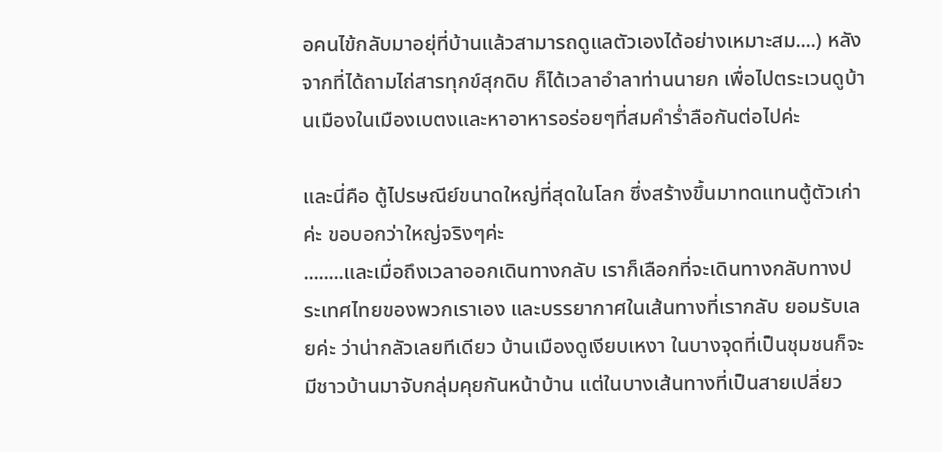อคนไข้กลับมาอยุ่ที่บ้านแล้วสามารถดูแลตัวเองได้อย่างเหมาะสม....) หลังจากที่ได้ถามไถ่สารทุกข์สุกดิบ ก็ได้เวลาอำลาท่านนายก เพื่อไปตระเวนดูบ้านเมืองในเมืองเบตงและหาอาหารอร่อยๆที่สมคำร่ำลือกันต่อไปค่ะ

และนี่คือ ตู้ไปรษณีย์ขนาดใหญ่ที่สุดในโลก ซึ่งสร้างขึ้นมาทดแทนตู้ตัวเก่าค่ะ ขอบอกว่าใหญ่จริงๆค่ะ
........และเมื่อถึงเวลาออกเดินทางกลับ เราก็เลือกที่จะเดินทางกลับทางประเทศไทยของพวกเราเอง และบรรยากาศในเส้นทางที่เรากลับ ยอมรับเลยค่ะ ว่าน่ากลัวเลยทีเดียว บ้านเมืองดูเงียบเหงา ในบางจุดที่เป็นชุมชนก็จะมีชาวบ้านมาจับกลุ่มคุยกันหน้าบ้าน แต่ในบางเส้นทางที่เป็นสายเปลี่ยว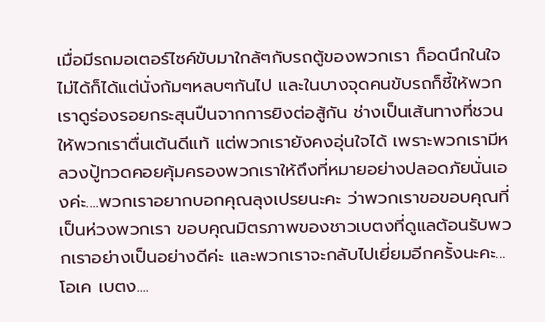เมื่อมีรถมอเตอร์ไซค์ขับมาใกล้ๆกับรถตู้ของพวกเรา ก็อดนึกในใจไม่ได้ก็ได้แต่นั่งก้มๆหลบๆกันไป และในบางจุดคนขับรถก็ชี้ให้พวกเราดูร่องรอยกระสุนปืนจากการยิงต่อสู้กัน ช่างเป็นเส้นทางที่ชวนให้พวกเราตื่นเต้นดีแท้ แต่พวกเรายังคงอุ่นใจได้ เพราะพวกเรามีหลวงปู้ทวดคอยคุ้มครองพวกเราให้ถึงที่หมายอย่างปลอดภัยนั่นเองค่ะ....พวกเราอยากบอกคุณลุงเปรยนะคะ ว่าพวกเราขอขอบคุณที่เป็นห่วงพวกเรา ขอบคุณมิตรภาพของชาวเบตงที่ดูแลต้อนรับพวกเราอย่างเป็นอย่างดีค่ะ และพวกเราจะกลับไปเยี่ยมอีกครั้งนะคะ...โอเค เบตง....